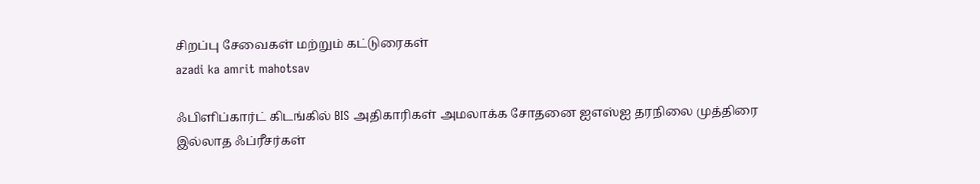சிறப்பு சேவைகள் மற்றும் கட்டுரைகள்
azadi ka amrit mahotsav

ஃபிளிப்கார்ட் கிடங்கில் BIS அதிகாரிகள் அமலாக்க சோதனை ஐஎஸ்ஐ தரநிலை முத்திரை இல்லாத ஃப்ரீசர்கள்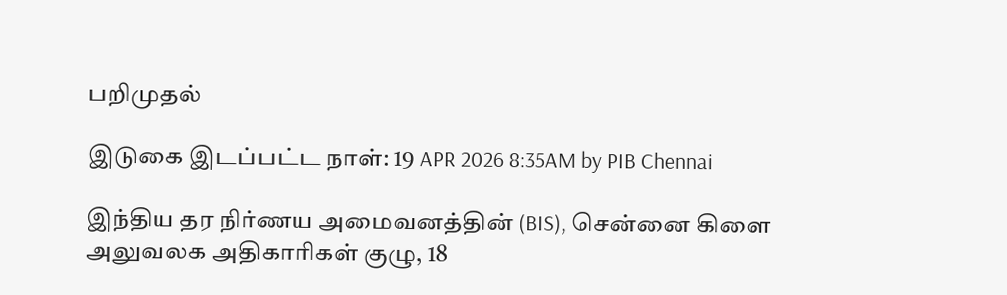பறிமுதல்

இடுகை இடப்பட்ட நாள்: 19 APR 2026 8:35AM by PIB Chennai

இந்திய தர நிர்ணய அமைவனத்தின் (BIS), சென்னை கிளை அலுவலக அதிகாரிகள் குழு, 18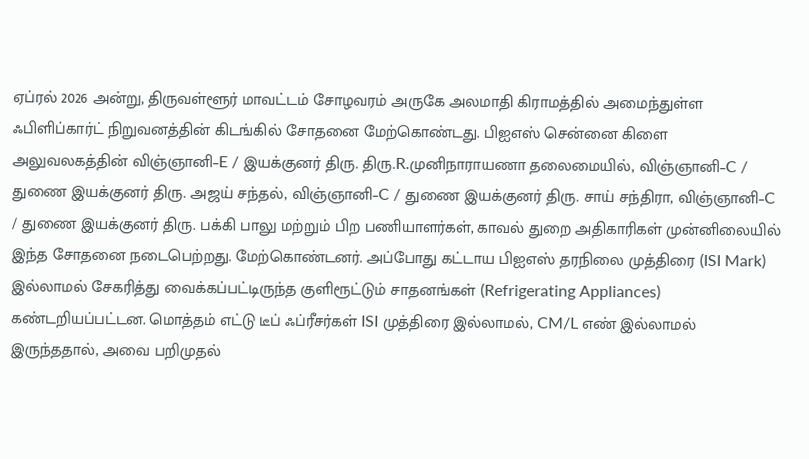ஏப்ரல் 2026 அன்று, திருவள்ளூர் மாவட்டம் சோழவரம் அருகே அலமாதி கிராமத்தில் அமைந்துள்ள ஃபிளிப்கார்ட் நிறுவனத்தின் கிடங்கில் சோதனை மேற்கொண்டது. பிஐஎஸ் சென்னை கிளை அலுவலகத்தின் விஞ்ஞானி–E / இயக்குனர் திரு. திரு.R.முனிநாராயணா தலைமையில், விஞ்ஞானி–C / துணை இயக்குனர் திரு. அஜய் சந்தல், விஞ்ஞானி–C / துணை இயக்குனர் திரு. சாய் சந்திரா, விஞ்ஞானி–C / துணை இயக்குனர் திரு. பக்கி பாலு மற்றும் பிற பணியாளர்கள், காவல் துறை அதிகாரிகள் முன்னிலையில் இந்த சோதனை நடைபெற்றது. மேற்கொண்டனர். அப்போது கட்டாய பிஐஎஸ் தரநிலை முத்திரை (ISI Mark) இல்லாமல் சேகரித்து வைக்கப்பட்டிருந்த குளிரூட்டும் சாதனங்கள் (Refrigerating Appliances) கண்டறியப்பட்டன. மொத்தம் எட்டு டீப் ஃப்ரீசர்கள் ISI முத்திரை இல்லாமல், CM/L எண் இல்லாமல் இருந்ததால், அவை பறிமுதல்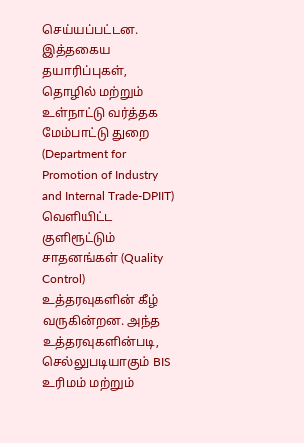செய்யப்பட்டன. இத்தகைய தயாரிப்புகள், தொழில் மற்றும் உள்நாட்டு வர்த்தக மேம்பாட்டு துறை (Department for Promotion of Industry and Internal Trade-DPIIT) வெளியிட்ட குளிரூட்டும் சாதனங்கள் (Quality Control) உத்தரவுகளின் கீழ் வருகின்றன. அந்த உத்தரவுகளின்படி, செல்லுபடியாகும் BIS உரிமம் மற்றும்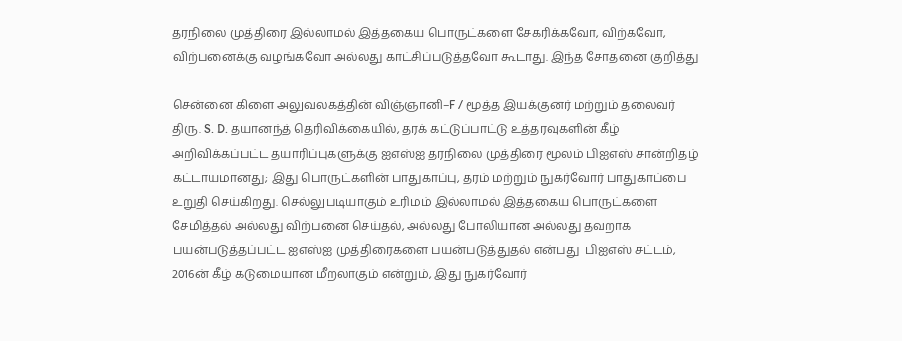தரநிலை முத்திரை இல்லாமல் இத்தகைய பொருட்களை சேகரிக்கவோ, விற்கவோ, விற்பனைக்கு வழங்கவோ அல்லது காட்சிப்படுத்தவோ கூடாது. இந்த சோதனை குறித்து

சென்னை கிளை அலுவலகத்தின் விஞ்ஞானி–F / மூத்த இயக்குனர் மற்றும் தலைவர் திரு. S. D. தயானந்த் தெரிவிக்கையில், தரக் கட்டுப்பாட்டு உத்தரவுகளின் கீழ் அறிவிக்கப்பட்ட தயாரிப்புகளுக்கு ஐஎஸ்ஐ தரநிலை முத்திரை மூலம் பிஐஎஸ் சான்றிதழ் கட்டாயமானது; இது பொருட்களின் பாதுகாப்பு, தரம் மற்றும் நுகர்வோர் பாதுகாப்பை உறுதி செய்கிறது. செல்லுபடியாகும் உரிமம் இல்லாமல் இத்தகைய பொருட்களை சேமித்தல் அல்லது விற்பனை செய்தல், அல்லது போலியான அல்லது தவறாக பயன்படுத்தப்பட்ட ஐஎஸ்ஐ முத்திரைகளை பயன்படுத்துதல் என்பது  பிஐஎஸ் சட்டம், 2016ன் கீழ் கடுமையான மீறலாகும் என்றும், இது நுகர்வோர்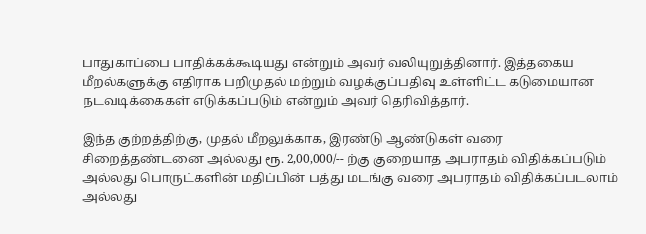பாதுகாப்பை பாதிக்கக்கூடியது என்றும் அவர் வலியுறுத்தினார். இத்தகைய மீறல்களுக்கு எதிராக பறிமுதல் மற்றும் வழக்குப்பதிவு உள்ளிட்ட கடுமையான நடவடிக்கைகள் எடுக்கப்படும் என்றும் அவர் தெரிவித்தார்.

இந்த குற்றத்திற்கு, முதல் மீறலுக்காக, இரண்டு ஆண்டுகள் வரை சிறைத்தண்டனை அல்லது ரூ. 2,00,000/-- ற்கு குறையாத அபராதம் விதிக்கப்படும் அல்லது பொருட்களின் மதிப்பின் பத்து மடங்கு வரை அபராதம் விதிக்கப்படலாம் அல்லது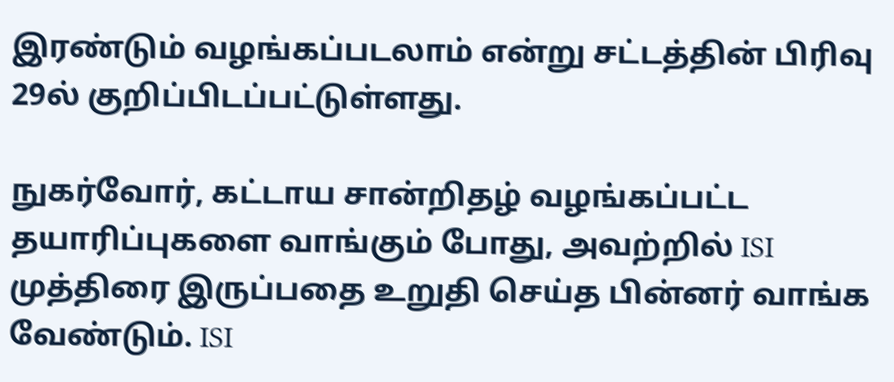இரண்டும் வழங்கப்படலாம் என்று சட்டத்தின் பிரிவு 29ல் குறிப்பிடப்பட்டுள்ளது.

நுகர்வோர், கட்டாய சான்றிதழ் வழங்கப்பட்ட தயாரிப்புகளை வாங்கும் போது, அவற்றில் ISI முத்திரை இருப்பதை உறுதி செய்த பின்னர் வாங்க வேண்டும். ISI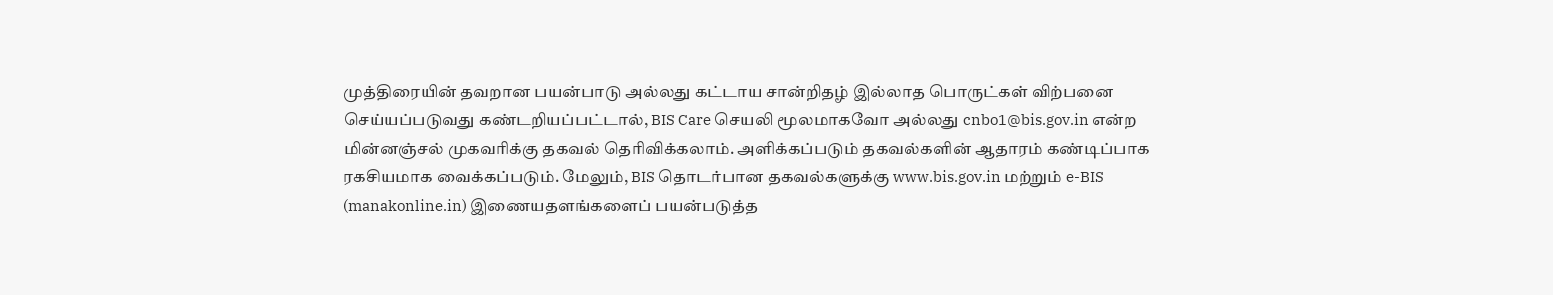முத்திரையின் தவறான பயன்பாடு அல்லது கட்டாய சான்றிதழ் இல்லாத பொருட்கள் விற்பனை செய்யப்படுவது கண்டறியப்பட்டால், BIS Care செயலி மூலமாகவோ அல்லது cnbo1@bis.gov.in என்ற மின்னஞ்சல் முகவரிக்கு தகவல் தெரிவிக்கலாம். அளிக்கப்படும் தகவல்களின் ஆதாரம் கண்டிப்பாக ரகசியமாக வைக்கப்படும். மேலும், BIS தொடர்பான தகவல்களுக்கு www.bis.gov.in மற்றும் e-BIS (manakonline.in) இணையதளங்களைப் பயன்படுத்த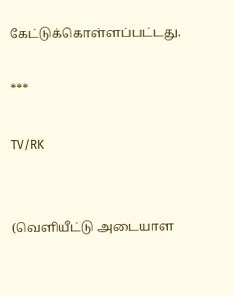கேட்டுக்கொள்ளப்பட்டது.

***

TV/RK


(வெளியீட்டு அடையாள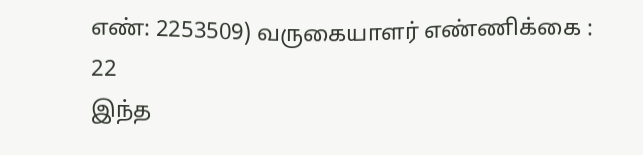எண்: 2253509) வருகையாளர் எண்ணிக்கை : 22
இந்த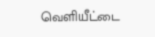வெளியீட்டை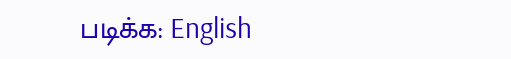படிக்க: English